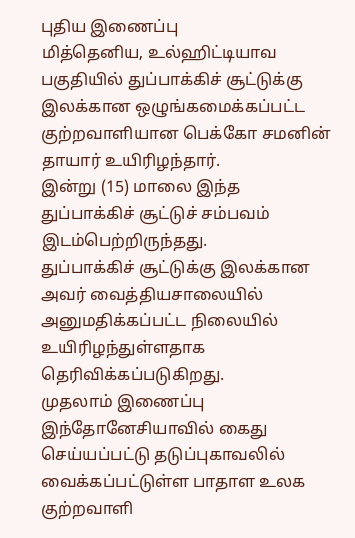புதிய இணைப்பு
மித்தெனிய, உல்ஹிட்டியாவ பகுதியில் துப்பாக்கிச் சூட்டுக்கு இலக்கான ஒழுங்கமைக்கப்பட்ட குற்றவாளியான பெக்கோ சமனின் தாயார் உயிரிழந்தார்.
இன்று (15) மாலை இந்த துப்பாக்கிச் சூட்டுச் சம்பவம் இடம்பெற்றிருந்தது.
துப்பாக்கிச் சூட்டுக்கு இலக்கான அவர் வைத்தியசாலையில் அனுமதிக்கப்பட்ட நிலையில் உயிரிழந்துள்ளதாக தெரிவிக்கப்படுகிறது.
முதலாம் இணைப்பு
இந்தோனேசியாவில் கைது செய்யப்பட்டு தடுப்புகாவலில் வைக்கப்பட்டுள்ள பாதாள உலக குற்றவாளி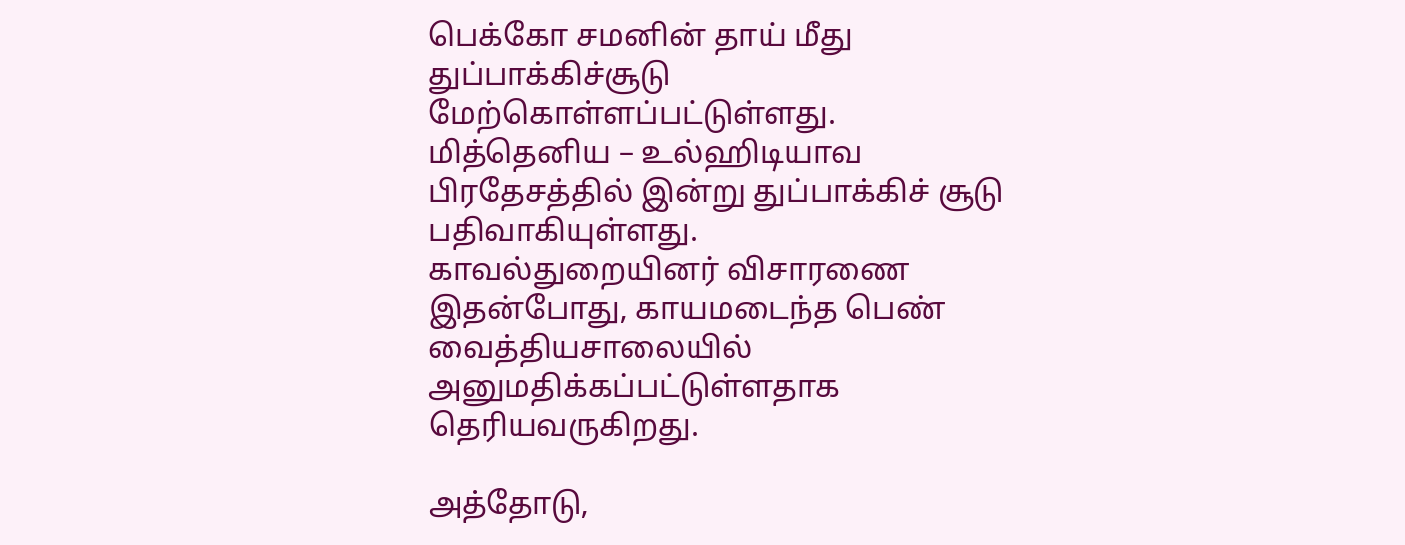பெக்கோ சமனின் தாய் மீது துப்பாக்கிச்சூடு மேற்கொள்ளப்பட்டுள்ளது.
மித்தெனிய – உல்ஹிடியாவ பிரதேசத்தில் இன்று துப்பாக்கிச் சூடு பதிவாகியுள்ளது.
காவல்துறையினர் விசாரணை
இதன்போது, காயமடைந்த பெண் வைத்தியசாலையில் அனுமதிக்கப்பட்டுள்ளதாக தெரியவருகிறது.

அத்தோடு,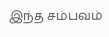இந்த சம்பவம்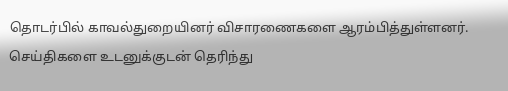தொடர்பில் காவல்துறையினர் விசாரணைகளை ஆரம்பித்துள்ளனர்.
செய்திகளை உடனுக்குடன் தெரிந்து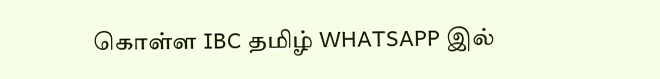கொள்ள IBC தமிழ் WHATSAPP இல்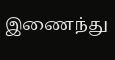இணைந்து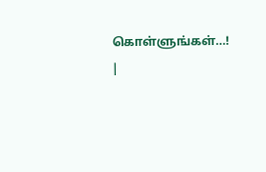கொள்ளுங்கள்…! |